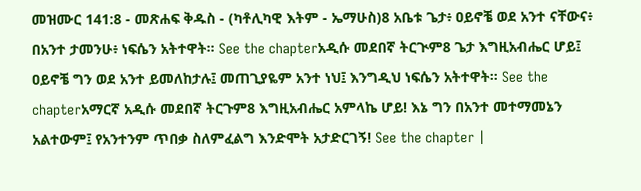መዝሙር 141:8 - መጽሐፍ ቅዱስ - (ካቶሊካዊ እትም - ኤማሁስ)8 አቤቱ ጌታ፥ ዐይኖቼ ወደ አንተ ናቸውና፥ በአንተ ታመንሁ፥ ነፍሴን አትተዋት። See the chapterአዲሱ መደበኛ ትርጒም8 ጌታ እግዚአብሔር ሆይ፤ ዐይኖቼ ግን ወደ አንተ ይመለከታሉ፤ መጠጊያዬም አንተ ነህ፤ እንግዲህ ነፍሴን አትተዋት። See the chapterአማርኛ አዲሱ መደበኛ ትርጉም8 እግዚአብሔር አምላኬ ሆይ! እኔ ግን በአንተ መተማመኔን አልተውም፤ የአንተንም ጥበቃ ስለምፈልግ እንድሞት አታድርገኝ! See the chapter |